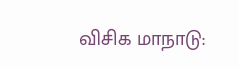விசிக மாநாடு: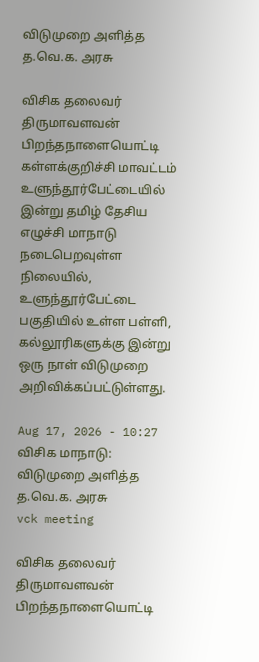விடுமுறை அளித்த த.வெ.க. அரசு

விசிக தலைவர் திருமாவளவன் பிறந்தநாளையொட்டி கள்ளக்குறிச்சி மாவட்டம் உளுந்தூர்பேட்டையில் இன்று தமிழ் தேசிய எழுச்சி மாநாடு நடைபெறவுள்ள நிலையில், உளுந்தூர்பேட்டை பகுதியில் உள்ள பள்ளி, கல்லூரிகளுக்கு இன்று ஒரு நாள் விடுமுறை அறிவிக்கப்பட்டுள்ளது.

Aug 17, 2026 - 10:27
விசிக மாநாடு: விடுமுறை அளித்த த.வெ.க. அரசு
vck meeting

விசிக தலைவர் திருமாவளவன் பிறந்தநாளையொட்டி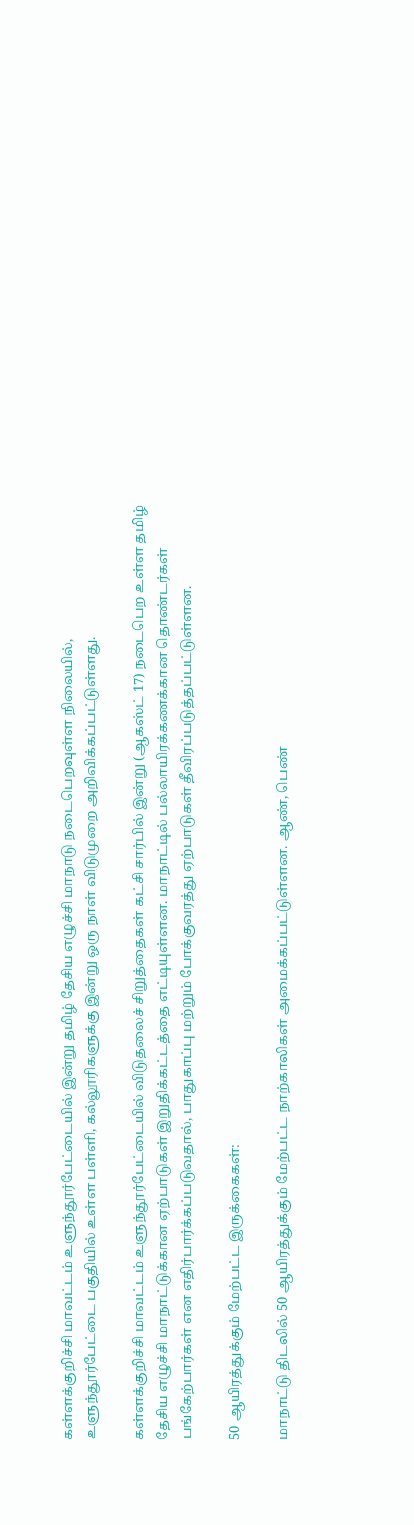கள்ளக்குறிச்சி மாவட்டம் உளுந்தூர்பேட்டையில் இன்று தமிழ் தேசிய எழுச்சி மாநாடு நடைபெறவுள்ள நிலையில், உளுந்தூர்பேட்டை பகுதியில் உள்ள பள்ளி, கல்லூரிகளுக்கு இன்று ஒரு நாள் விடுமுறை அறிவிக்கப்பட்டுள்ளது.

கள்ளக்குறிச்சி மாவட்டம் உளுந்தூர்பேட்டையில் விடுதலைச் சிறுத்தைகள் கட்சி சார்பில் இன்று (ஆகஸ்ட் 17) நடைபெற உள்ள தமிழ் தேசிய எழுச்சி மாநாட்டுக்கான ஏற்பாடுகள் இறுதிக்கட்டத்தை எட்டியுள்ளன. மாநாட்டில் பல்லாயிரக்கணக்கான தொண்டர்கள் பங்கேற்பார்கள் என எதிர்பார்க்கப்படுவதால், பாதுகாப்பு மற்றும் போக்குவரத்து ஏற்பாடுகள் தீவிரப்படுத்தப்பட்டுள்ளன.

50 ஆயிரத்துக்கும் மேற்பட்ட இருக்கைகள்:

மாநாட்டு திடலில் 50 ஆயிரத்துக்கும் மேற்பட்ட நாற்காலிகள் அமைக்கப்பட்டுள்ளன. ஆண், பெண்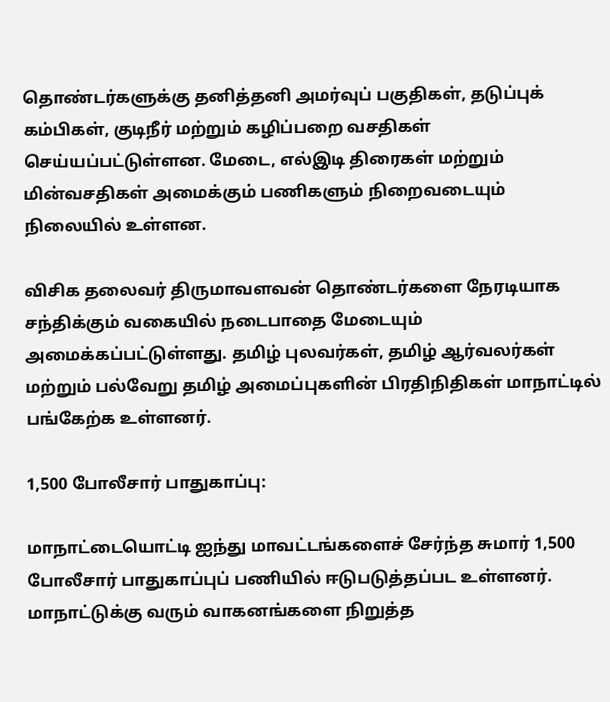தொண்டர்களுக்கு தனித்தனி அமர்வுப் பகுதிகள், தடுப்புக் கம்பிகள், குடிநீர் மற்றும் கழிப்பறை வசதிகள் செய்யப்பட்டுள்ளன. மேடை, எல்இடி திரைகள் மற்றும் மின்வசதிகள் அமைக்கும் பணிகளும் நிறைவடையும் நிலையில் உள்ளன.

விசிக தலைவர் திருமாவளவன் தொண்டர்களை நேரடியாக சந்திக்கும் வகையில் நடைபாதை மேடையும் அமைக்கப்பட்டுள்ளது. தமிழ் புலவர்கள், தமிழ் ஆர்வலர்கள் மற்றும் பல்வேறு தமிழ் அமைப்புகளின் பிரதிநிதிகள் மாநாட்டில் பங்கேற்க உள்ளனர்.

1,500 போலீசார் பாதுகாப்பு:

மாநாட்டையொட்டி ஐந்து மாவட்டங்களைச் சேர்ந்த சுமார் 1,500 போலீசார் பாதுகாப்புப் பணியில் ஈடுபடுத்தப்பட உள்ளனர். மாநாட்டுக்கு வரும் வாகனங்களை நிறுத்த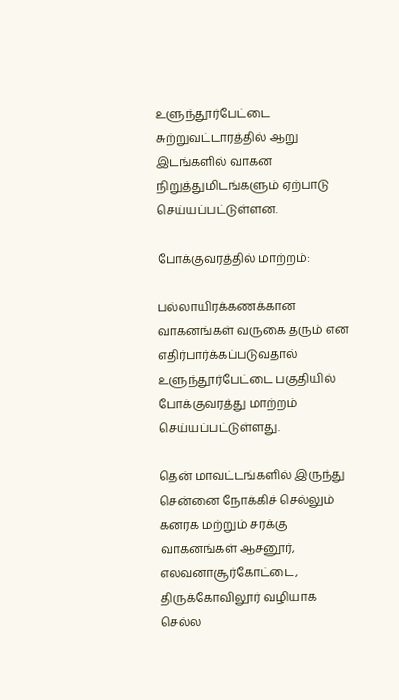உளுந்தூர்பேட்டை சுற்றுவட்டாரத்தில் ஆறு இடங்களில் வாகன நிறுத்துமிடங்களும் ஏற்பாடு செய்யப்பட்டுள்ளன.

போக்குவரத்தில் மாற்றம்:

பல்லாயிரக்கணக்கான வாகனங்கள் வருகை தரும் என எதிர்பார்க்கப்படுவதால் உளுந்தூர்பேட்டை பகுதியில் போக்குவரத்து மாற்றம் செய்யப்பட்டுள்ளது.

தென் மாவட்டங்களில் இருந்து சென்னை நோக்கிச் செல்லும் கனரக மற்றும் சரக்கு வாகனங்கள் ஆசனூர், எலவனாசூர்கோட்டை, திருக்கோவிலூர் வழியாக செல்ல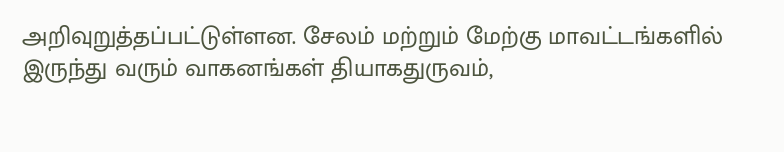அறிவுறுத்தப்பட்டுள்ளன. சேலம் மற்றும் மேற்கு மாவட்டங்களில் இருந்து வரும் வாகனங்கள் தியாகதுருவம்,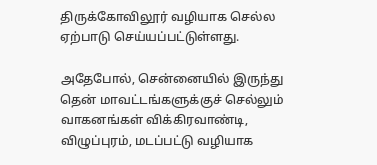திருக்கோவிலூர் வழியாக செல்ல ஏற்பாடு செய்யப்பட்டுள்ளது.

அதேபோல், சென்னையில் இருந்து தென் மாவட்டங்களுக்குச் செல்லும் வாகனங்கள் விக்கிரவாண்டி, விழுப்புரம், மடப்பட்டு வழியாக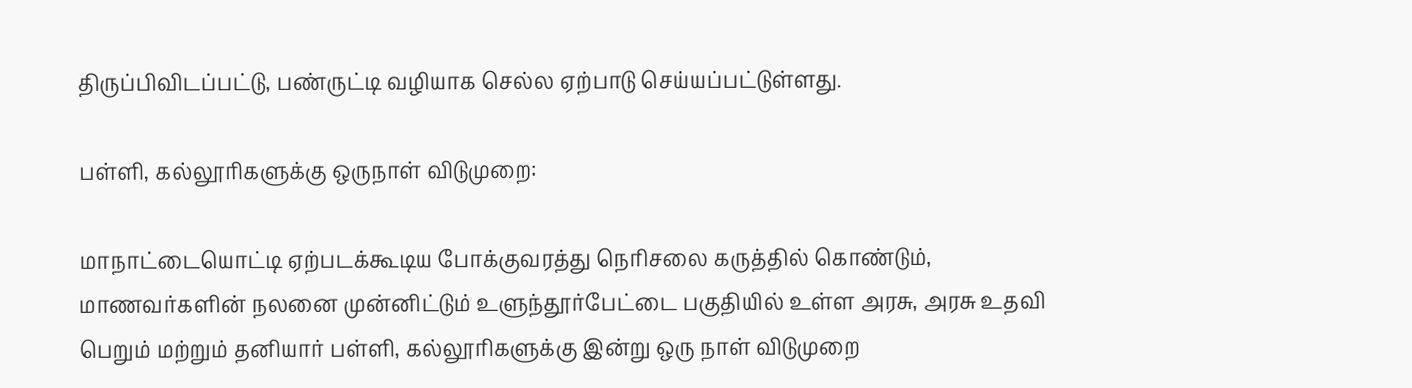திருப்பிவிடப்பட்டு, பண்ருட்டி வழியாக செல்ல ஏற்பாடு செய்யப்பட்டுள்ளது.

பள்ளி, கல்லூரிகளுக்கு ஒருநாள் விடுமுறை:

மாநாட்டையொட்டி ஏற்படக்கூடிய போக்குவரத்து நெரிசலை கருத்தில் கொண்டும், மாணவர்களின் நலனை முன்னிட்டும் உளுந்தூர்பேட்டை பகுதியில் உள்ள அரசு, அரசு உதவி பெறும் மற்றும் தனியார் பள்ளி, கல்லூரிகளுக்கு இன்று ஒரு நாள் விடுமுறை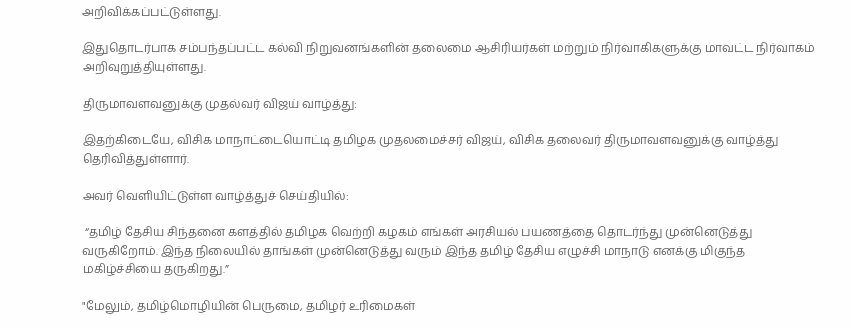அறிவிக்கப்பட்டுள்ளது.

இதுதொடர்பாக சம்பந்தப்பட்ட கல்வி நிறுவனங்களின் தலைமை ஆசிரியர்கள் மற்றும் நிர்வாகிகளுக்கு மாவட்ட நிர்வாகம் அறிவுறுத்தியுள்ளது.

திருமாவளவனுக்கு முதல்வர் விஜய் வாழ்த்து:

இதற்கிடையே, விசிக மாநாட்டையொட்டி தமிழக முதலமைச்சர் விஜய், விசிக தலைவர் திருமாவளவனுக்கு வாழ்த்து தெரிவித்துள்ளார்.

அவர் வெளியிட்டுள்ள வாழ்த்துச் செய்தியில்:

 “தமிழ் தேசிய சிந்தனை களத்தில் தமிழக வெற்றி கழகம் எங்கள் அரசியல் பயணத்தை தொடர்ந்து முன்னெடுத்து வருகிறோம். இந்த நிலையில் தாங்கள் முன்னெடுத்து வரும் இந்த தமிழ் தேசிய எழுச்சி மாநாடு எனக்கு மிகுந்த மகிழ்ச்சியை தருகிறது.”

"மேலும், தமிழ்மொழியின் பெருமை, தமிழர் உரிமைகள்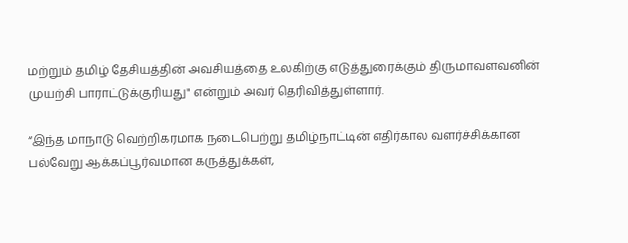மற்றும் தமிழ் தேசியத்தின் அவசியத்தை உலகிற்கு எடுத்துரைக்கும் திருமாவளவனின் முயற்சி பாராட்டுக்குரியது" என்றும் அவர் தெரிவித்துள்ளார்.

“இந்த மாநாடு வெற்றிகரமாக நடைபெற்று தமிழ்நாட்டின் எதிர்கால வளர்ச்சிக்கான பல்வேறு ஆக்கப்பூர்வமான கருத்துக்கள்,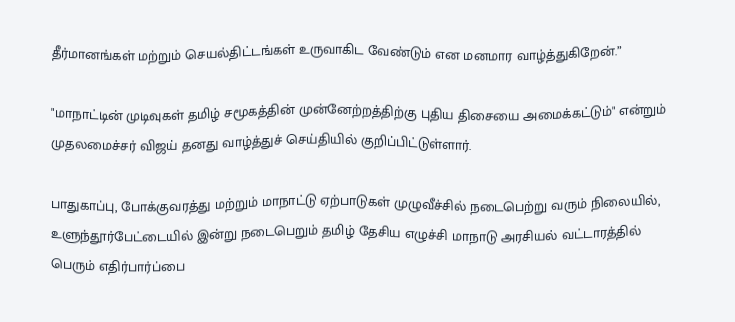தீர்மானங்கள் மற்றும் செயல்திட்டங்கள் உருவாகிட வேண்டும் என மனமார வாழ்த்துகிறேன்.”

"மாநாட்டின் முடிவுகள் தமிழ் சமூகத்தின் முன்னேற்றத்திற்கு புதிய திசையை அமைக்கட்டும்" என்றும் முதலமைச்சர் விஜய் தனது வாழ்த்துச் செய்தியில் குறிப்பிட்டுள்ளார்.

பாதுகாப்பு, போக்குவரத்து மற்றும் மாநாட்டு ஏற்பாடுகள் முழுவீச்சில் நடைபெற்று வரும் நிலையில், உளுந்தூர்பேட்டையில் இன்று நடைபெறும் தமிழ் தேசிய எழுச்சி மாநாடு அரசியல் வட்டாரத்தில் பெரும் எதிர்பார்ப்பை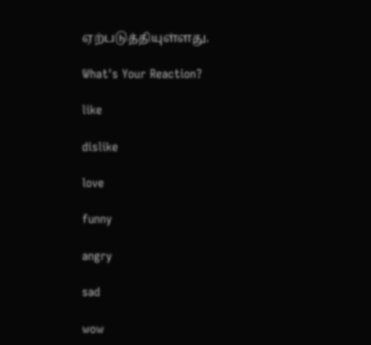ஏற்படுத்தியுள்ளது.

What's Your Reaction?

like

dislike

love

funny

angry

sad

wow